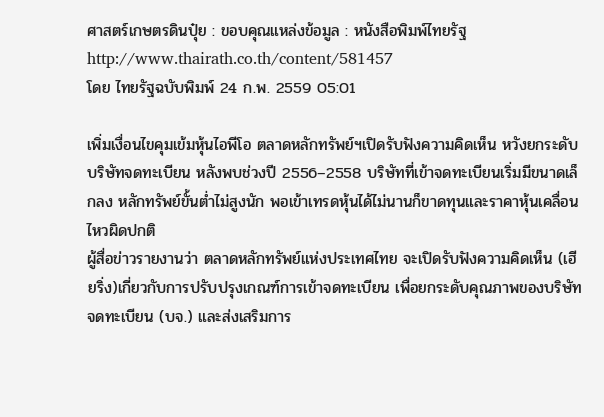ศาสตร์เกษตรดินปุ๋ย : ขอบคุณแหล่งข้อมูล : หนังสือพิมพ์ไทยรัฐ
http://www.thairath.co.th/content/581457
โดย ไทยรัฐฉบับพิมพ์ 24 ก.พ. 2559 05:01

เพิ่มเงื่อนไขคุมเข้มหุ้นไอพีโอ ตลาดหลักทรัพย์ฯเปิดรับฟังความคิดเห็น หวังยกระดับบริษัทจดทะเบียน หลังพบช่วงปี 2556–2558 บริษัทที่เข้าจดทะเบียนเริ่มมีขนาดเล็กลง หลักทรัพย์ขั้นต่ำไม่สูงนัก พอเข้าเทรดหุ้นได้ไม่นานก็ขาดทุนและราคาหุ้นเคลื่อนไหวผิดปกติ
ผู้สื่อข่าวรายงานว่า ตลาดหลักทรัพย์แห่งประเทศไทย จะเปิดรับฟังความคิดเห็น (เฮียริ่ง)เกี่ยวกับการปรับปรุงเกณฑ์การเข้าจดทะเบียน เพื่อยกระดับคุณภาพของบริษัทจดทะเบียน (บจ.) และส่งเสริมการ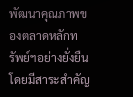พัฒนาคุณภาพของตลาดหลักทรัพย์ฯอย่างยั่งยืน โดยมีสาระสำคัญ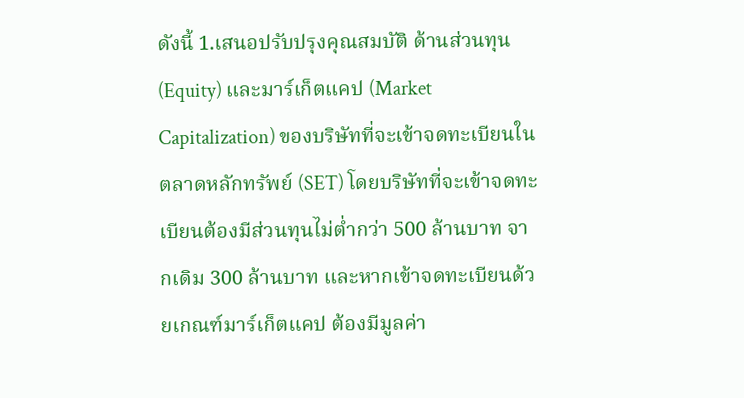ดังนี้ 1.เสนอปรับปรุงคุณสมบัติ ด้านส่วนทุน (Equity) และมาร์เก็ตแคป (Market Capitalization) ของบริษัทที่จะเข้าจดทะเบียนในตลาดหลักทรัพย์ (SET) โดยบริษัทที่จะเข้าจดทะเบียนต้องมีส่วนทุนไม่ต่ำกว่า 500 ล้านบาท จากเดิม 300 ล้านบาท และหากเข้าจดทะเบียนด้วยเกณฑ์มาร์เก็ตแคป ต้องมีมูลค่า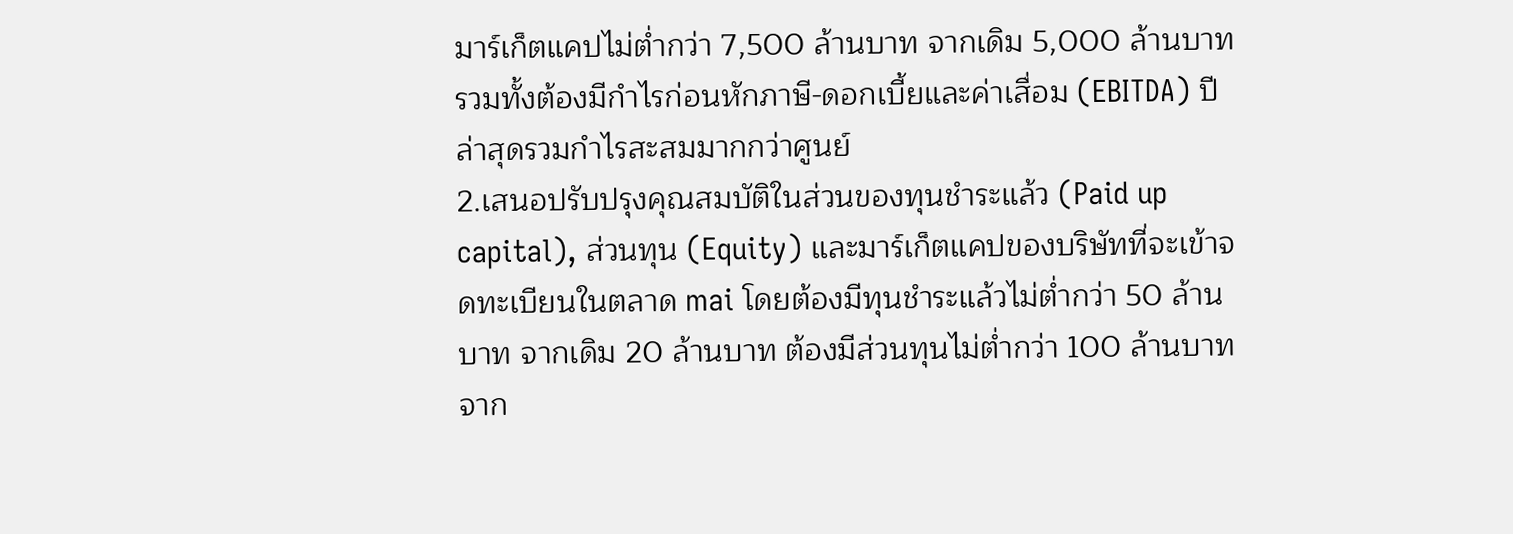มาร์เก็ตแคปไม่ต่ำกว่า 7,500 ล้านบาท จากเดิม 5,000 ล้านบาท รวมทั้งต้องมีกำไรก่อนหักภาษี-ดอกเบี้ยและค่าเสื่อม (EBITDA) ปีล่าสุดรวมกำไรสะสมมากกว่าศูนย์
2.เสนอปรับปรุงคุณสมบัติในส่วนของทุนชำระแล้ว (Paid up capital), ส่วนทุน (Equity) และมาร์เก็ตแคปของบริษัทที่จะเข้าจดทะเบียนในตลาด mai โดยต้องมีทุนชำระแล้วไม่ต่ำกว่า 50 ล้านบาท จากเดิม 20 ล้านบาท ต้องมีส่วนทุนไม่ต่ำกว่า 100 ล้านบาท จาก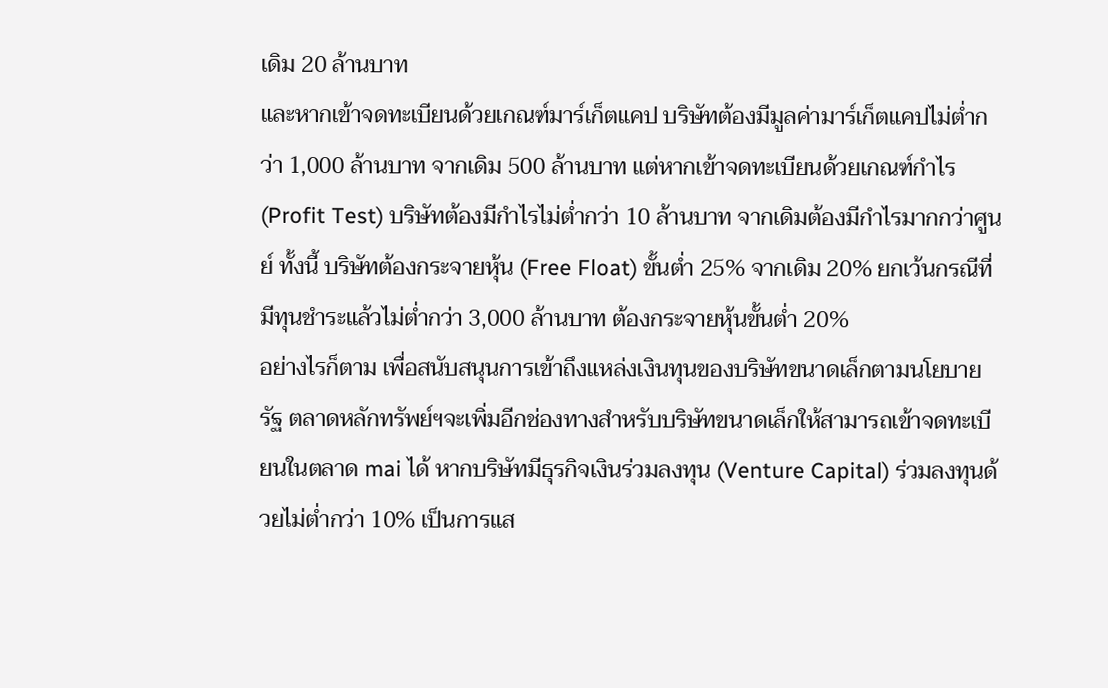เดิม 20 ล้านบาท
และหากเข้าจดทะเบียนด้วยเกณฑ์มาร์เก็ตแคป บริษัทต้องมีมูลค่ามาร์เก็ตแคปไม่ต่ำกว่า 1,000 ล้านบาท จากเดิม 500 ล้านบาท แต่หากเข้าจดทะเบียนด้วยเกณฑ์กำไร (Profit Test) บริษัทต้องมีกำไรไม่ต่ำกว่า 10 ล้านบาท จากเดิมต้องมีกำไรมากกว่าศูนย์ ทั้งนี้ บริษัทต้องกระจายหุ้น (Free Float) ขั้นต่ำ 25% จากเดิม 20% ยกเว้นกรณีที่มีทุนชำระแล้วไม่ต่ำกว่า 3,000 ล้านบาท ต้องกระจายหุ้นขั้นต่ำ 20%
อย่างไรก็ตาม เพื่อสนับสนุนการเข้าถึงแหล่งเงินทุนของบริษัทขนาดเล็กตามนโยบายรัฐ ตลาดหลักทรัพย์ฯจะเพิ่มอีกช่องทางสำหรับบริษัทขนาดเล็กให้สามารถเข้าจดทะเบียนในตลาด mai ได้ หากบริษัทมีธุรกิจเงินร่วมลงทุน (Venture Capital) ร่วมลงทุนด้วยไม่ต่ำกว่า 10% เป็นการแส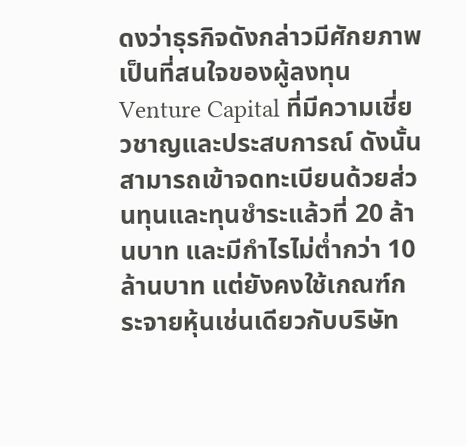ดงว่าธุรกิจดังกล่าวมีศักยภาพเป็นที่สนใจของผู้ลงทุน Venture Capital ที่มีความเชี่ยวชาญและประสบการณ์ ดังนั้นสามารถเข้าจดทะเบียนด้วยส่วนทุนและทุนชำระแล้วที่ 20 ล้านบาท และมีกำไรไม่ต่ำกว่า 10 ล้านบาท แต่ยังคงใช้เกณฑ์กระจายหุ้นเช่นเดียวกับบริษัท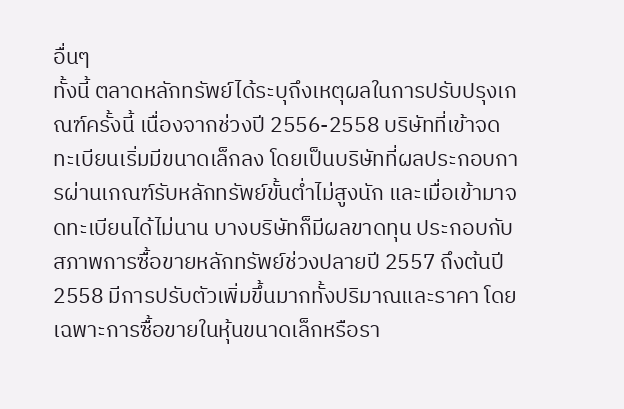อื่นๆ
ทั้งนี้ ตลาดหลักทรัพย์ได้ระบุถึงเหตุผลในการปรับปรุงเกณฑ์ครั้งนี้ เนื่องจากช่วงปี 2556-2558 บริษัทที่เข้าจดทะเบียนเริ่มมีขนาดเล็กลง โดยเป็นบริษัทที่ผลประกอบการผ่านเกณฑ์รับหลักทรัพย์ขั้นต่ำไม่สูงนัก และเมื่อเข้ามาจดทะเบียนได้ไม่นาน บางบริษัทก็มีผลขาดทุน ประกอบกับสภาพการซื้อขายหลักทรัพย์ช่วงปลายปี 2557 ถึงต้นปี 2558 มีการปรับตัวเพิ่มขึ้นมากทั้งปริมาณและราคา โดยเฉพาะการซื้อขายในหุ้นขนาดเล็กหรือรา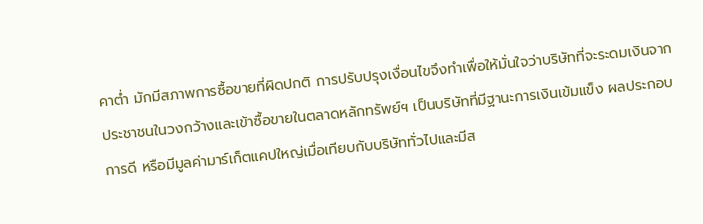คาต่ำ มักมีสภาพการซื้อขายที่ผิดปกติ การปรับปรุงเงื่อนไขจึงทำเพื่อให้มั่นใจว่าบริษัทที่จะระดมเงินจากประชาชนในวงกว้างและเข้าซื้อขายในตลาดหลักทรัพย์ฯ เป็นบริษัทที่มีฐานะการเงินเข้มแข็ง ผลประกอบการดี หรือมีมูลค่ามาร์เก็ตแคปใหญ่เมื่อเทียบกับบริษัททั่วไปและมีส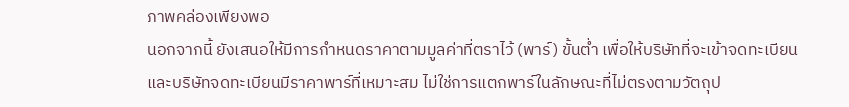ภาพคล่องเพียงพอ
นอกจากนี้ ยังเสนอให้มีการกำหนดราคาตามมูลค่าที่ตราไว้ (พาร์) ขั้นต่ำ เพื่อให้บริษัทที่จะเข้าจดทะเบียนและบริษัทจดทะเบียนมีราคาพาร์ที่เหมาะสม ไม่ใช่การแตกพาร์ในลักษณะที่ไม่ตรงตามวัตถุป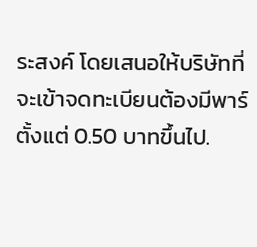ระสงค์ โดยเสนอให้บริษัทที่จะเข้าจดทะเบียนต้องมีพาร์ตั้งแต่ 0.50 บาทขึ้นไป.